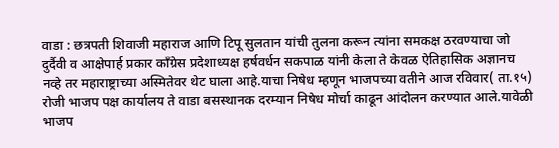वाडा : छत्रपती शिवाजी महाराज आणि टिपू सुलतान यांची तुलना करून त्यांना समकक्ष ठरवण्याचा जो दुर्दैवी व आक्षेपार्ह प्रकार काँग्रेस प्रदेशाध्यक्ष हर्षवर्धन सकपाळ यांनी केला ते केवळ ऐतिहासिक अज्ञानच नव्हे तर महाराष्ट्राच्या अस्मितेवर थेट घाला आहे.याचा निषेध म्हणून भाजपच्या वतीने आज रविवार( ता.१५) रोजी भाजप पक्ष कार्यालय ते वाडा बसस्थानक दरम्यान निषेध मोर्चा काढून आंदोलन करण्यात आले.यावेळी भाजप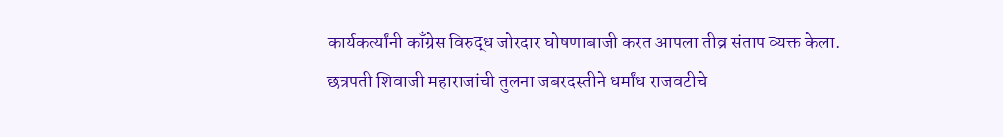कार्यकर्त्यांनी काँग्रेस विरुद्ध जोरदार घोषणाबाजी करत आपला तीव्र संताप व्यक्त केला.
छत्रपती शिवाजी महाराजांची तुलना जबरदस्तीने धर्मांध राजवटीचे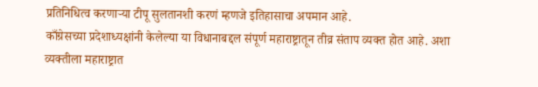प्रतिनिधित्व करणाऱ्या टीपू सुलतानशी करणं म्हणजे इतिहासाचा अपमान आहे.
काँग्रेसच्या प्रदेशाध्यक्षांनी केलेल्या या विधानाबद्दल संपूर्ण महाराष्ट्रातून तीव्र संताप व्यक्त होत आहे. अशा व्यक्तीला महाराष्ट्रात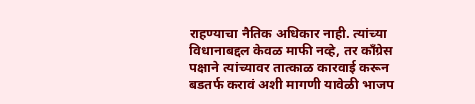राहण्याचा नैतिक अधिकार नाही. त्यांच्या विधानाबद्दल केवळ माफी नव्हे, तर काँग्रेस पक्षाने त्यांच्यावर तात्काळ कारवाई करून बडतर्फ करावं अशी मागणी यावेळी भाजप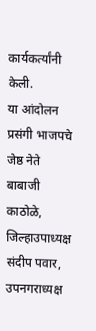कार्यकर्त्यांनी केली.
या आंदोलन प्रसंगी भाजपचे जेष्ठ नेते बाबाजी काठोळे, जिल्हाउपाध्यक्ष संदीप पवार, उपनगराध्यक्ष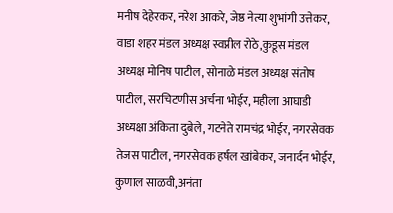मनीष देहेरकर, नरेश आकरे, जेष्ठ नेत्या शुभांगी उत्तेकर, वाडा शहर मंडल अध्यक्ष स्वप्नील रोठे,कुडूस मंडल अध्यक्ष मोनिष पाटील, सोनाळे मंडल अध्यक्ष संतोष पाटील, सरचिटणीस अर्चना भोईर, महीला आघाडी अध्यक्षा अंकिता दुबेले, गटनेते रामचंद्र भोईर, नगरसेवक तेजस पाटील, नगरसेवक हर्षल खांबेकर, जनार्दन भोईर, कुणाल साळवी,अनंता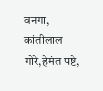वनगा, कांतीलाल गोरे,हेमंत पष्टे,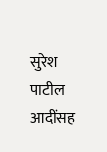सुरेश पाटील आदींसह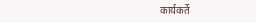कार्यकर्ते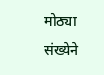मोठ्या संख्येने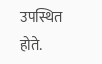उपस्थित होते.